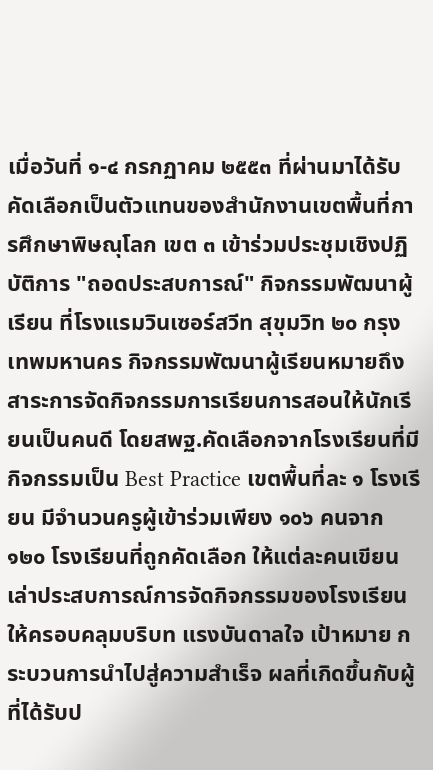เมื่อวันที่ ๑-๔ กรกฏาคม ๒๕๕๓ ที่ผ่านมาได้รับคัดเลือกเป็นตัวแทนของสำนักงานเขตพื้นที่การศึกษาพิษณุโลก เขต ๓ เข้าร่วมประชุมเชิงปฏิบัติการ "ถอดประสบการณ์" กิจกรรมพัฒนาผู้เรียน ที่โรงแรมวินเซอร์สวีท สุขุมวิท ๒๐ กรุงเทพมหานคร กิจกรรมพัฒนาผู้เรียนหมายถึงสาระการจัดกิจกรรมการเรียนการสอนให้นักเรียนเป็นคนดี โดยสพฐ.คัดเลือกจากโรงเรียนที่มีกิจกรรมเป็น Best Practice เขตพื้นที่ละ ๑ โรงเรียน มีจำนวนครูผู้เข้าร่วมเพียง ๑๐๖ คนจาก ๑๒๐ โรงเรียนที่ถูกคัดเลือก ให้แต่ละคนเขียนเล่าประสบการณ์การจัดกิจกรรมของโรงเรียนให้ครอบคลุมบริบท แรงบันดาลใจ เป้าหมาย กระบวนการนำไปสู่ความสำเร็จ ผลที่เกิดขึ้นกับผู้ที่ได้รับป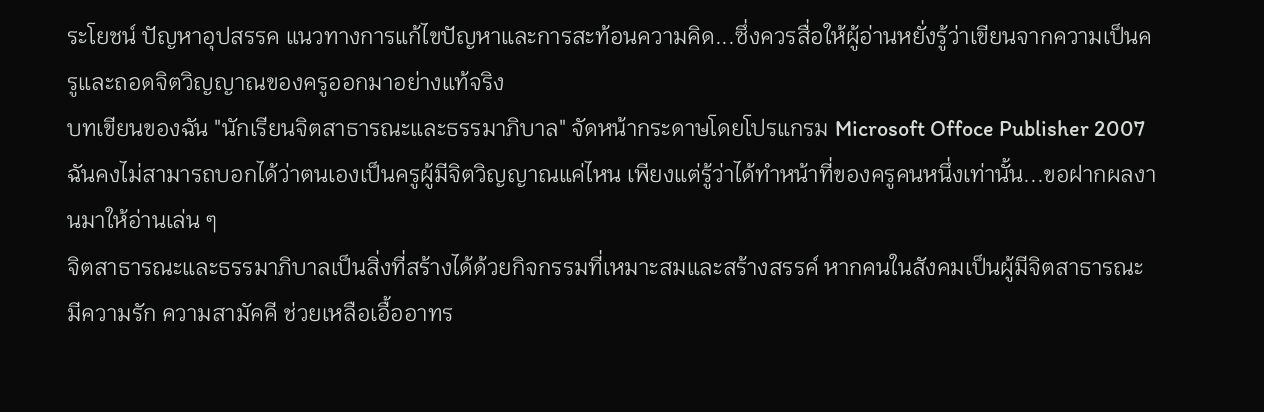ระโยชน์ ปัญหาอุปสรรค แนวทางการแก้ไขปัญหาและการสะท้อนความคิด...ซึ่งควรสื่อให้ผู้อ่านหยั่งรู้ว่าเขียนจากความเป็นครูและถอดจิตวิญญาณของครูออกมาอย่างแท้จริง
บทเขียนของฉัน "นักเรียนจิตสาธารณะและธรรมาภิบาล" จัดหน้ากระดาษโดยโปรแกรม Microsoft Offoce Publisher 2007 ฉันคงไม่สามารถบอกได้ว่าตนเองเป็นครูผู้มีจิตวิญญาณแค่ไหน เพียงแต่รู้ว่าได้ทำหน้าที่ของครูคนหนึ่งเท่านั้น...ขอฝากผลงานมาให้อ่านเล่น ๆ
จิตสาธารณะและธรรมาภิบาลเป็นสิ่งที่สร้างได้ด้วยกิจกรรมที่เหมาะสมและสร้างสรรค์ หากคนในสังคมเป็นผู้มีจิตสาธารณะ มีความรัก ความสามัคคี ช่วยเหลือเอื้ออาทร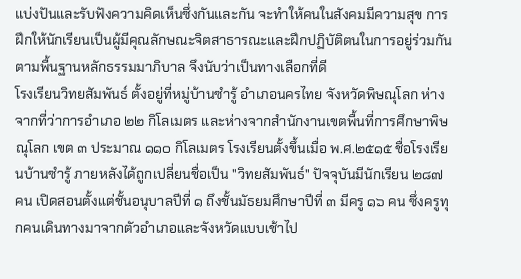แบ่งปันและรับฟังความคิดเห็นซึ่งกันและกัน จะทำให้คนในสังคมมีความสุข การฝึกให้นักเรียนเป็นผู้มีคุณลักษณะจิตสาธารณะและฝึกปฏิบัติตนในการอยู่ร่วมกันตามพื้นฐานหลักธรรมมาภิบาล จึงนับว่าเป็นทางเลือกที่ดี
โรงเรียนวิทยสัมพันธ์ ตั้งอยู่ที่หมู่บ้านซำรู้ อำเภอนครไทย จังหวัดพิษณุโลก ห่างจากที่ว่าการอำเภอ ๒๒ กิโลเมตร และห่างจากสำนักงานเขตพื้นที่การศึกษาพิษณุโลก เขต ๓ ประมาณ ๑๑๐ กิโลเมตร โรงเรียนตั้งขึ้นเมื่อ พ.ศ.๒๕๑๕ ชื่อโรงเรียนบ้านซำรู้ ภายหลังได้ถูกเปลี่ยนชื่อเป็น "วิทยสัมพันธ์" ปัจจุบันมีนักเรียน ๒๘๗ คน เปิดสอนตั้งแต่ชั้นอนุบาลปีที่ ๑ ถึงชั้นมัธยมศึกษาปีที่ ๓ มีครู ๑๖ คน ซึ่งครูทุกคนเดินทางมาจากตัวอำเภอและจังหวัดแบบเช้าไป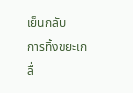เย็นกลับ
การทิ้งขยะเกลื่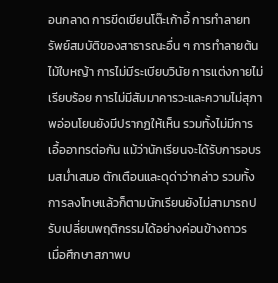อนกลาด การขีดเขียนโต๊ะเก้าอี้ การทำลายทรัพย์สมบัติของสาธารณะอื่น ๆ การทำลายต้นไม้ใบหญ้า การไม่มีระเบียบวินัย การแต่งกายไม่เรียบร้อย การไม่มีสัมมาคารวะและความไม่สุภาพอ่อนโยนยังมีปรากฏให้เห็น รวมทั้งไม่มีการเอื้ออาทรต่อกัน แม้ว่านักเรียนจะได้รับการอบรมสม่ำเสมอ ตักเตือนและดุด่าว่ากล่าว รวมทั้งการลงโทษแล้วก็ตามนักเรียนยังไม่สามารถปรับเปลี่ยนพฤติกรรมได้อย่างค่อนข้างถาวร
เมื่อศึกษาสภาพบ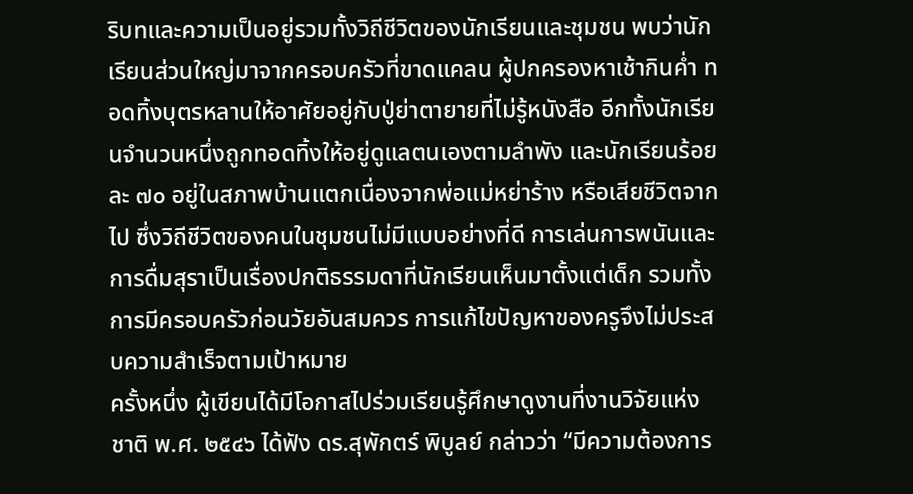ริบทและความเป็นอยู่รวมทั้งวิถีชีวิตของนักเรียนและชุมชน พบว่านักเรียนส่วนใหญ่มาจากครอบครัวที่ขาดแคลน ผู้ปกครองหาเช้ากินค่ำ ทอดทิ้งบุตรหลานให้อาศัยอยู่กับปู่ย่าตายายที่ไม่รู้หนังสือ อีกทั้งนักเรียนจำนวนหนึ่งถูกทอดทิ้งให้อยู่ดูแลตนเองตามลำพัง และนักเรียนร้อยละ ๗๐ อยู่ในสภาพบ้านแตกเนื่องจากพ่อแม่หย่าร้าง หรือเสียชีวิตจากไป ซึ่งวิถีชีวิตของคนในชุมชนไม่มีแบบอย่างที่ดี การเล่นการพนันและการดื่มสุราเป็นเรื่องปกติธรรมดาที่นักเรียนเห็นมาตั้งแต่เด็ก รวมทั้งการมีครอบครัวก่อนวัยอันสมควร การแก้ไขปัญหาของครูจึงไม่ประสบความสำเร็จตามเป้าหมาย
ครั้งหนึ่ง ผู้เขียนได้มีโอกาสไปร่วมเรียนรู้ศึกษาดูงานที่งานวิจัยแห่งชาติ พ.ศ. ๒๕๔๖ ได้ฟัง ดร.สุพักตร์ พิบูลย์ กล่าวว่า “มีความต้องการ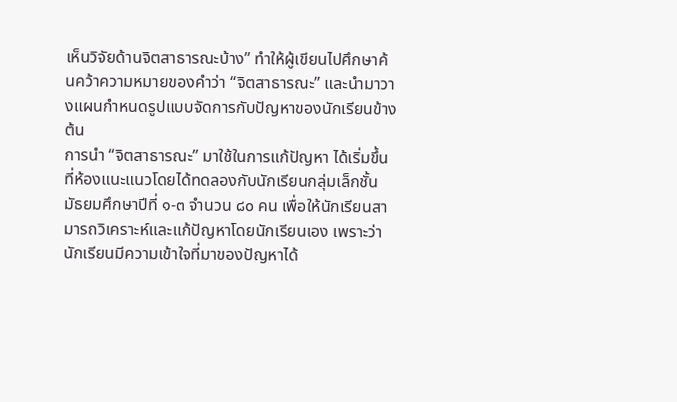เห็นวิจัยด้านจิตสาธารณะบ้าง” ทำให้ผู้เขียนไปศึกษาค้นคว้าความหมายของคำว่า “จิตสาธารณะ” และนำมาวางแผนกำหนดรูปแบบจัดการกับปัญหาของนักเรียนข้างต้น
การนำ “จิตสาธารณะ” มาใช้ในการแก้ปัญหา ได้เริ่มขึ้นที่ห้องแนะแนวโดยได้ทดลองกับนักเรียนกลุ่มเล็กชั้นมัธยมศึกษาปีที่ ๑-๓ จำนวน ๘๐ คน เพื่อให้นักเรียนสามารถวิเคราะห์และแก้ปัญหาโดยนักเรียนเอง เพราะว่านักเรียนมีความเข้าใจที่มาของปัญหาได้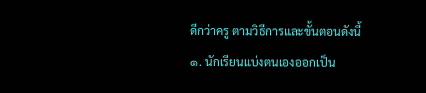ดีกว่าครู ตามวิธีการและขั้นตอนดังนี้
๑. นักเรียนแบ่งตนเองออกเป็น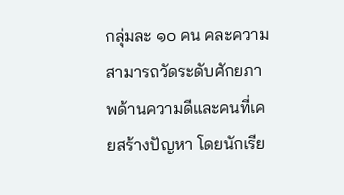กลุ่มละ ๑๐ คน คละความสามารถวัดระดับศักยภาพด้านความดีและคนที่เคยสร้างปัญหา โดยนักเรีย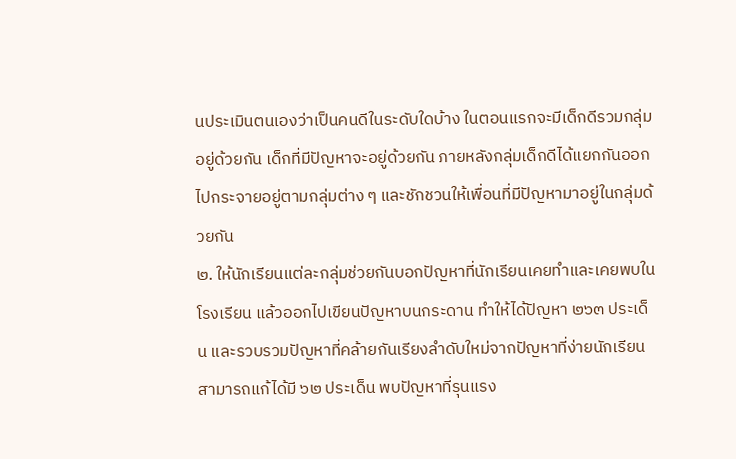นประเมินตนเองว่าเป็นคนดีในระดับใดบ้าง ในตอนแรกจะมีเด็กดีรวมกลุ่มอยู่ด้วยกัน เด็กที่มีปัญหาจะอยู่ด้วยกัน ภายหลังกลุ่มเด็กดีได้แยกกันออกไปกระจายอยู่ตามกลุ่มต่าง ๆ และชักชวนให้เพื่อนที่มีปัญหามาอยู่ในกลุ่มด้วยกัน
๒. ให้นักเรียนแต่ละกลุ่มช่วยกันบอกปัญหาที่นักเรียนเคยทำและเคยพบในโรงเรียน แล้วออกไปเขียนปัญหาบนกระดาน ทำให้ได้ปัญหา ๒๖๓ ประเด็น และรวบรวมปัญหาที่คล้ายกันเรียงลำดับใหม่จากปัญหาที่ง่ายนักเรียนสามารถแก้ได้มี ๖๒ ประเด็น พบปัญหาที่รุนแรง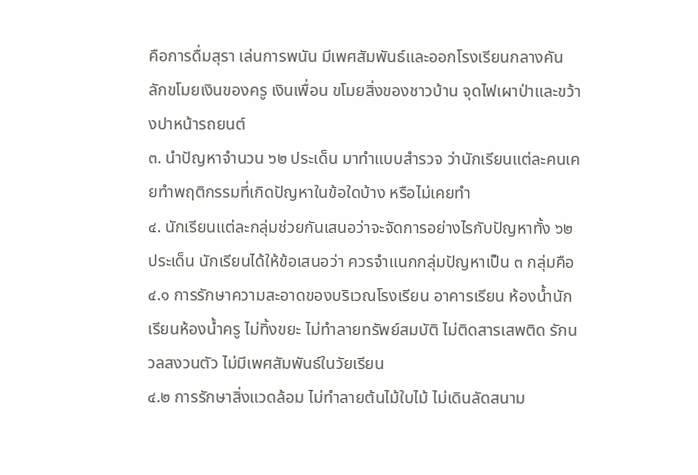คือการดื่มสุรา เล่นการพนัน มีเพศสัมพันธ์และออกโรงเรียนกลางคัน ลักขโมยเงินของครู เงินเพื่อน ขโมยสิ่งของชาวบ้าน จุดไฟเผาป่าและขว้างปาหน้ารถยนต์
๓. นำปัญหาจำนวน ๖๒ ประเด็น มาทำแบบสำรวจ ว่านักเรียนแต่ละคนเคยทำพฤติกรรมที่เกิดปัญหาในข้อใดบ้าง หรือไม่เคยทำ
๔. นักเรียนแต่ละกลุ่มช่วยกันเสนอว่าจะจัดการอย่างไรกับปัญหาทั้ง ๖๒ ประเด็น นักเรียนได้ให้ข้อเสนอว่า ควรจำแนกกลุ่มปัญหาเป็น ๓ กลุ่มคือ
๔.๑ การรักษาความสะอาดของบริเวณโรงเรียน อาคารเรียน ห้องน้ำนักเรียนห้องน้ำครู ไม่ทิ้งขยะ ไม่ทำลายทรัพย์สมบัติ ไม่ติดสารเสพติด รักนวลสงวนตัว ไม่มีเพศสัมพันธ์ในวัยเรียน
๔.๒ การรักษาสิ่งแวดล้อม ไม่ทำลายต้นไม้ใบไม้ ไม่เดินลัดสนาม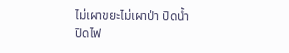ไม่เผาขยะไม่เผาป่า ปิดน้ำ ปิดไฟ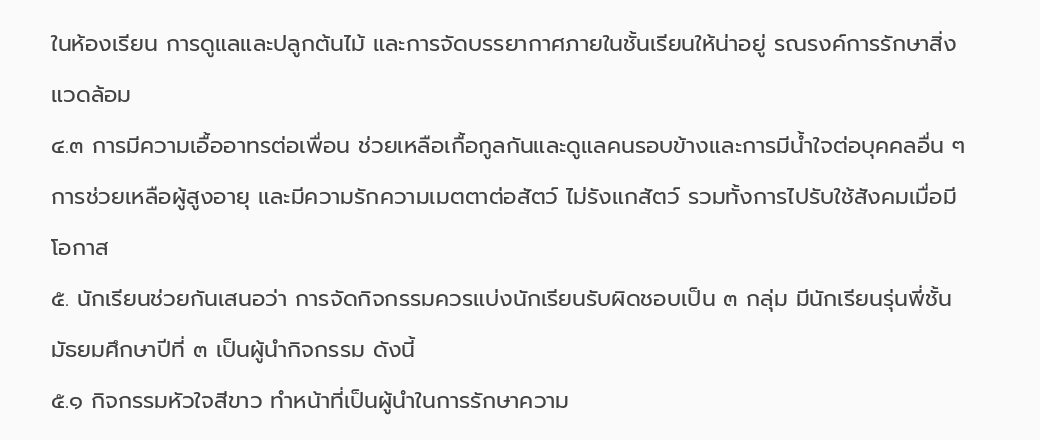ในห้องเรียน การดูแลและปลูกต้นไม้ และการจัดบรรยากาศภายในชั้นเรียนให้น่าอยู่ รณรงค์การรักษาสิ่งแวดล้อม
๔.๓ การมีความเอื้ออาทรต่อเพื่อน ช่วยเหลือเกื้อกูลกันและดูแลคนรอบข้างและการมีน้ำใจต่อบุคคลอื่น ๆ การช่วยเหลือผู้สูงอายุ และมีความรักความเมตตาต่อสัตว์ ไม่รังแกสัตว์ รวมทั้งการไปรับใช้สังคมเมื่อมีโอกาส
๕. นักเรียนช่วยกันเสนอว่า การจัดกิจกรรมควรแบ่งนักเรียนรับผิดชอบเป็น ๓ กลุ่ม มีนักเรียนรุ่นพี่ชั้นมัธยมศึกษาปีที่ ๓ เป็นผู้นำกิจกรรม ดังนี้
๕.๑ กิจกรรมหัวใจสีขาว ทำหน้าที่เป็นผู้นำในการรักษาความ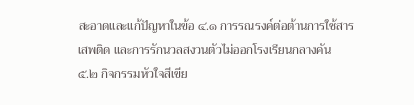สะอาดและแก้ปัญหาในข้อ ๔.๑ การรณรงค์ต่อต้านการใช้สารเสพติด และการรักนวลสงวนตัวไม่ออกโรงเรียนกลางคัน
๕.๒ กิจกรรมหัวใจสีเขีย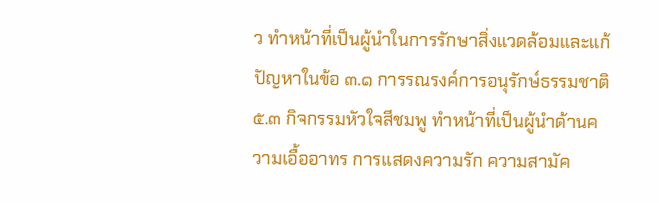ว ทำหน้าที่เป็นผู้นำในการรักษาสิ่งแวดล้อมและแก้ปัญหาในข้อ ๓.๑ การรณรงค์การอนุรักษ์ธรรมชาติ
๕.๓ กิจกรรมหัวใจสีชมพู ทำหน้าที่เป็นผู้นำด้านความเอื้ออาทร การแสดงความรัก ความสามัค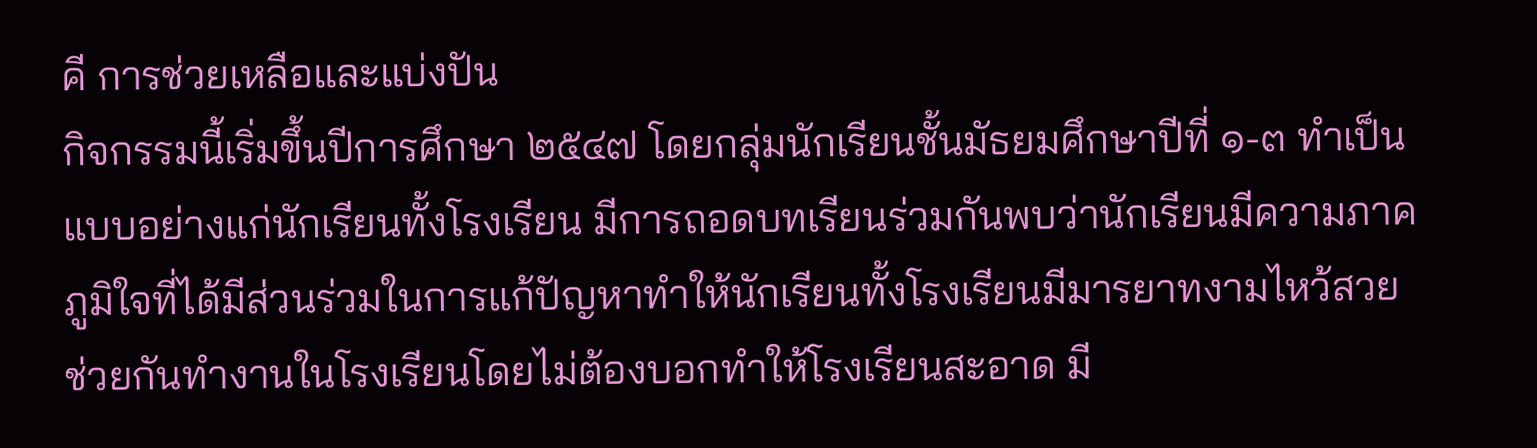คี การช่วยเหลือและแบ่งปัน
กิจกรรมนี้เริ่มขึ้นปีการศึกษา ๒๕๔๗ โดยกลุ่มนักเรียนชั้นมัธยมศึกษาปีที่ ๑-๓ ทำเป็นแบบอย่างแก่นักเรียนทั้งโรงเรียน มีการถอดบทเรียนร่วมกันพบว่านักเรียนมีความภาคภูมิใจที่ได้มีส่วนร่วมในการแก้ปัญหาทำให้นักเรียนทั้งโรงเรียนมีมารยาทงามไหว้สวย ช่วยกันทำงานในโรงเรียนโดยไม่ต้องบอกทำให้โรงเรียนสะอาด มี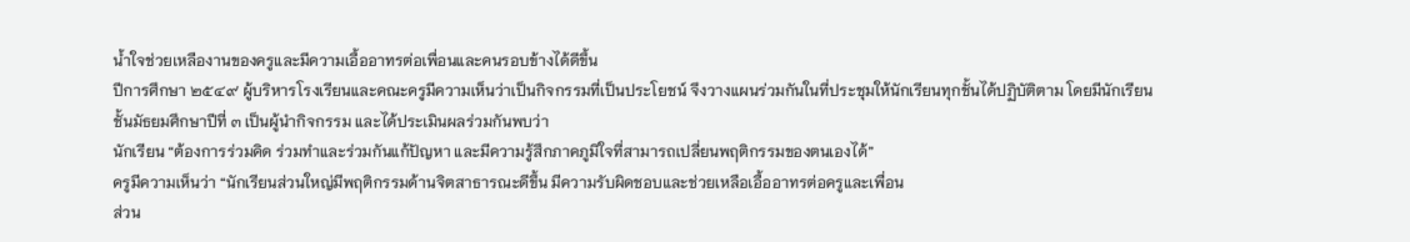น้ำใจช่วยเหลืองานของครูและมีความเอื้ออาทรต่อเพื่อนและคนรอบข้างได้ดีขึ้น
ปีการศึกษา ๒๕๔๙ ผู้บริหารโรงเรียนและคณะครูมีความเห็นว่าเป็นกิจกรรมที่เป็นประโยชน์ จึงวางแผนร่วมกันในที่ประชุมให้นักเรียนทุกชั้นได้ปฏิบัติตาม โดยมีนักเรียนชั้นมัธยมศึกษาปีที่ ๓ เป็นผู้นำกิจกรรม และได้ประเมินผลร่วมกันพบว่า
นักเรียน “ต้องการร่วมคิด ร่วมทำและร่วมกันแก้ปัญหา และมีความรู้สึกภาคภูมิใจที่สามารถเปลี่ยนพฤติกรรมของตนเองได้”
ครูมีความเห็นว่า “นักเรียนส่วนใหญ่มีพฤติกรรมด้านจิตสาธารณะดีขึ้น มีความรับผิดชอบและช่วยเหลือเอื้ออาทรต่อครูและเพื่อน
ส่วน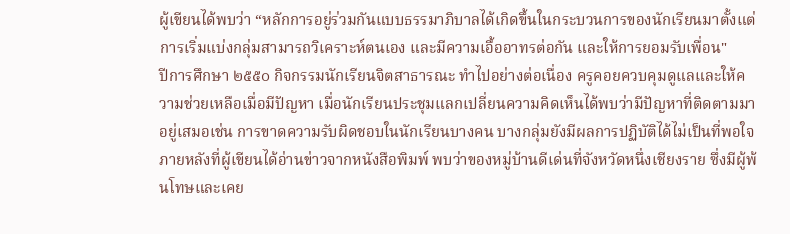ผู้เขียนได้พบว่า “หลักการอยู่ร่วมกันแบบธรรมาภิบาลได้เกิดขึ้นในกระบวนการของนักเรียนมาตั้งแต่การเริ่มแบ่งกลุ่มสามารถวิเคราะห์ตนเอง และมีความเอื้ออาทรต่อกัน และให้การยอมรับเพื่อน"
ปีการศึกษา ๒๕๕๐ กิจกรรมนักเรียนจิตสาธารณะ ทำไปอย่างต่อเนื่อง ครูคอยควบคุมดูแลและให้ความช่วยเหลือเมื่อมีปัญหา เมื่อนักเรียนประชุมแลกเปลี่ยนความคิดเห็นได้พบว่ามีปัญหาที่ติดตามมาอยู่เสมอเช่น การขาดความรับผิดชอบในนักเรียนบางคน บางกลุ่มยังมีผลการปฏิบัติได้ไม่เป็นที่พอใจ
ภายหลังที่ผู้เขียนได้อ่านข่าวจากหนังสือพิมพ์ พบว่าของหมู่บ้านดีเด่นที่จังหวัดหนึ่งเชียงราย ซึ่งมีผู้พ้นโทษและเคย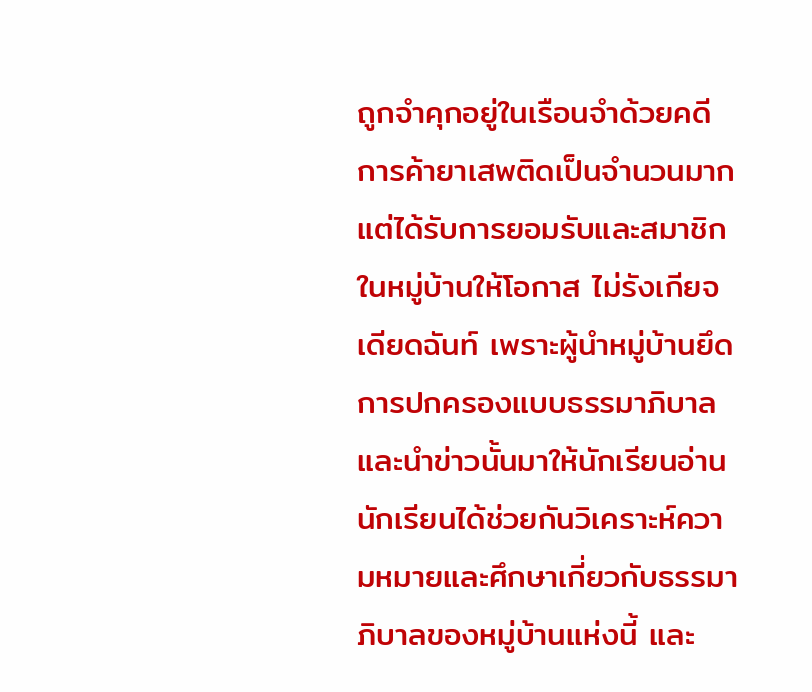ถูกจำคุกอยู่ในเรือนจำด้วยคดีการค้ายาเสพติดเป็นจำนวนมาก แต่ได้รับการยอมรับและสมาชิกในหมู่บ้านให้โอกาส ไม่รังเกียจเดียดฉันท์ เพราะผู้นำหมู่บ้านยึดการปกครองแบบธรรมาภิบาล และนำข่าวนั้นมาให้นักเรียนอ่าน
นักเรียนได้ช่วยกันวิเคราะห์ความหมายและศึกษาเกี่ยวกับธรรมาภิบาลของหมู่บ้านแห่งนี้ และ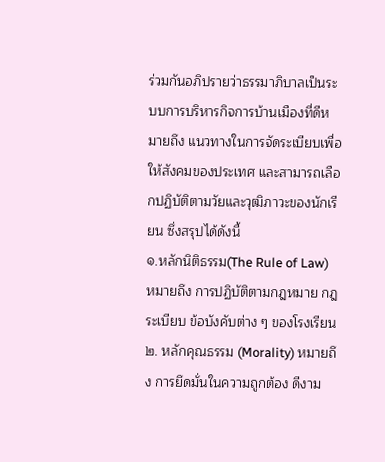ร่วมกันอภิปรายว่าธรรมาภิบาลเป็นระบบการบริหารกิจการบ้านเมืองที่ดีหมายถึง แนวทางในการจัดระเบียบเพื่อให้สังคมของประเทศ และสามารถเลือกปฏิบัติตามวัยและวุฒิภาวะของนักเรียน ซึ่งสรุปได้ดังนี้
๑.หลักนิติธรรม(The Rule of Law) หมายถึง การปฏิบัติตามกฎหมาย กฎ ระเบียบ ข้อบังคับต่าง ๆ ของโรงเรียน
๒. หลักคุณธรรม (Morality) หมายถึง การยึดมั่นในความถูกต้อง ดีงาม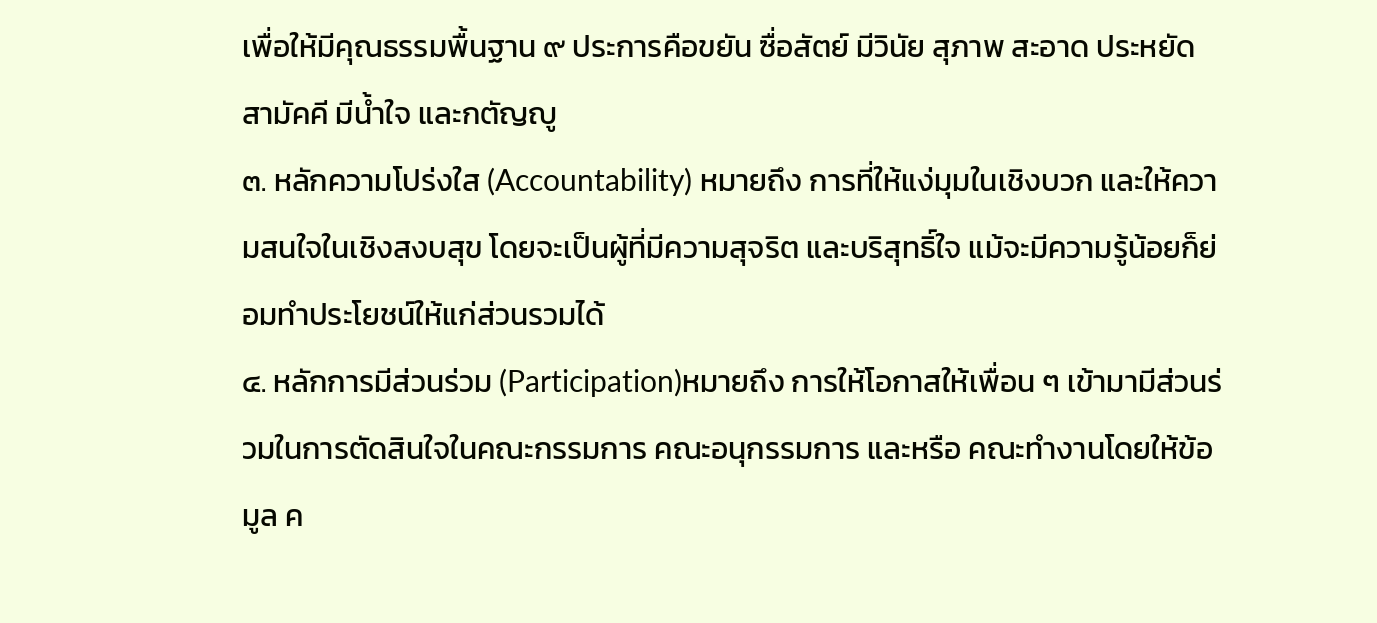เพื่อให้มีคุณธรรมพื้นฐาน ๙ ประการคือขยัน ซื่อสัตย์ มีวินัย สุภาพ สะอาด ประหยัด สามัคคี มีน้ำใจ และกตัญญู
๓. หลักความโปร่งใส (Accountability) หมายถึง การที่ให้แง่มุมในเชิงบวก และให้ความสนใจในเชิงสงบสุข โดยจะเป็นผู้ที่มีความสุจริต และบริสุทธิ์ใจ แม้จะมีความรู้น้อยก็ย่อมทำประโยชน์ให้แก่ส่วนรวมได้
๔. หลักการมีส่วนร่วม (Participation)หมายถึง การให้โอกาสให้เพื่อน ๆ เข้ามามีส่วนร่วมในการตัดสินใจในคณะกรรมการ คณะอนุกรรมการ และหรือ คณะทำงานโดยให้ข้อมูล ค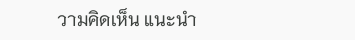วามคิดเห็น แนะนำ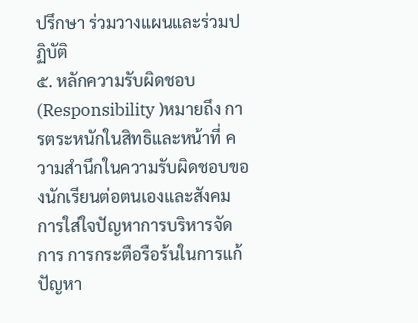ปรึกษา ร่วมวางแผนและร่วมปฏิบัติ
๕. หลักความรับผิดชอบ (Responsibility )หมายถึง การตระหนักในสิทธิและหน้าที่ ความสำนึกในความรับผิดชอบของนักเรียนต่อตนเองและสังคม การใส่ใจปัญหาการบริหารจัดการ การกระตือรือร้นในการแก้ปัญหา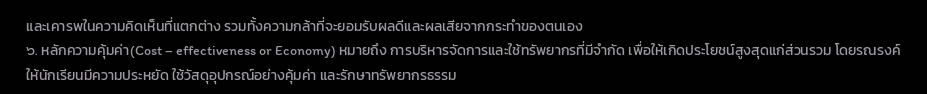และเคารพในความคิดเห็นที่แตกต่าง รวมทั้งความกล้าที่จะยอมรับผลดีและผลเสียจากกระทำของตนเอง
๖. หลักความคุ้มค่า(Cost – effectiveness or Economy) หมายถึง การบริหารจัดการและใช้ทรัพยากรที่มีจำกัด เพื่อให้เกิดประโยชน์สูงสุดแก่ส่วนรวม โดยรณรงค์ให้นักเรียนมีความประหยัด ใช้วัสดุอุปกรณ์อย่างคุ้มค่า และรักษาทรัพยากรธรรม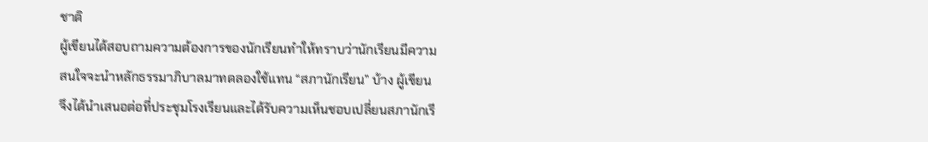ชาติ
ผู้เขียนได้สอบถามความต้องการของนักเรียนทำให้ทราบว่านักเรียนมีความสนใจจะนำหลักธรรมาภิบาลมาทดลองใช้แทน “สภานักเรียน” บ้าง ผู้เขียนจึงได้นำเสนอต่อที่ประชุมโรงเรียนและได้รับความเห็นชอบเปลี่ยนสภานักเรี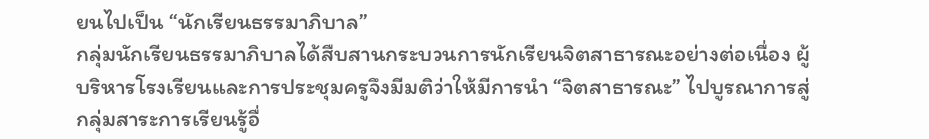ยนไปเป็น “นักเรียนธรรมาภิบาล”
กลุ่มนักเรียนธรรมาภิบาลได้สืบสานกระบวนการนักเรียนจิตสาธารณะอย่างต่อเนื่อง ผู้บริหารโรงเรียนและการประชุมครูจึงมีมติว่าให้มีการนำ “จิตสาธารณะ” ไปบูรณาการสู่กลุ่มสาระการเรียนรู้อื่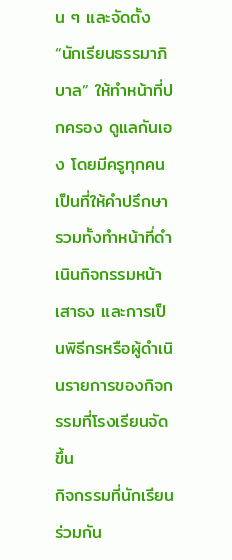น ๆ และจัดตั้ง “นักเรียนธรรมาภิบาล” ให้ทำหน้าที่ปกครอง ดูแลกันเอง โดยมีครูทุกคนเป็นที่ให้คำปรึกษา รวมทั้งทำหน้าที่ดำเนินกิจกรรมหน้าเสาธง และการเป็นพิธีกรหรือผู้ดำเนินรายการของกิจกรรมที่โรงเรียนจัดขึ้น
กิจกรรมที่นักเรียนร่วมกัน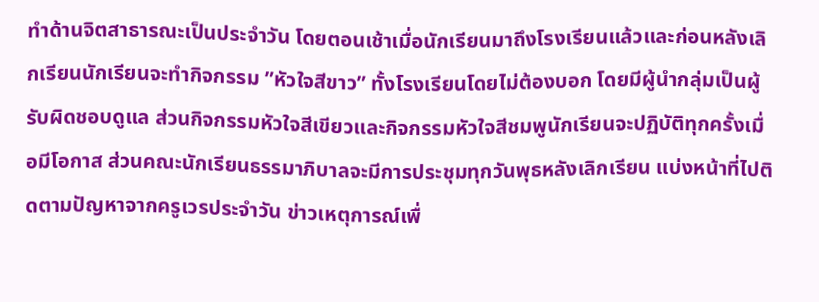ทำด้านจิตสาธารณะเป็นประจำวัน โดยตอนเช้าเมื่อนักเรียนมาถึงโรงเรียนแล้วและก่อนหลังเลิกเรียนนักเรียนจะทำกิจกรรม ”หัวใจสีขาว” ทั้งโรงเรียนโดยไม่ต้องบอก โดยมีผู้นำกลุ่มเป็นผู้รับผิดชอบดูแล ส่วนกิจกรรมหัวใจสีเขียวและกิจกรรมหัวใจสีชมพูนักเรียนจะปฏิบัติทุกครั้งเมื่อมีโอกาส ส่วนคณะนักเรียนธรรมาภิบาลจะมีการประชุมทุกวันพุธหลังเลิกเรียน แบ่งหน้าที่ไปติดตามปัญหาจากครูเวรประจำวัน ข่าวเหตุการณ์เพื่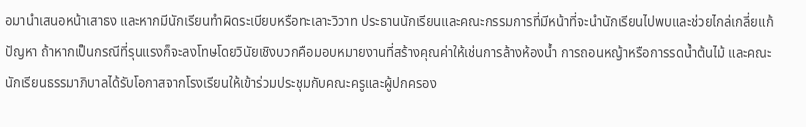อมานำเสนอหน้าเสาธง และหากมีนักเรียนทำผิดระเบียบหรือทะเลาะวิวาท ประธานนักเรียนและคณะกรรมการที่มีหน้าที่จะนำนักเรียนไปพบและช่วยไกล่เกลี่ยแก้ปัญหา ถ้าหากเป็นกรณีที่รุนแรงก็จะลงโทษโดยวินัยเชิงบวกคือมอบหมายงานที่สร้างคุณค่าให้เช่นการล้างห้องน้ำ การถอนหญ้าหรือการรดน้ำต้นไม้ และคณะนักเรียนธรรมาภิบาลได้รับโอกาสจากโรงเรียนให้เข้าร่วมประชุมกับคณะครูและผู้ปกครอง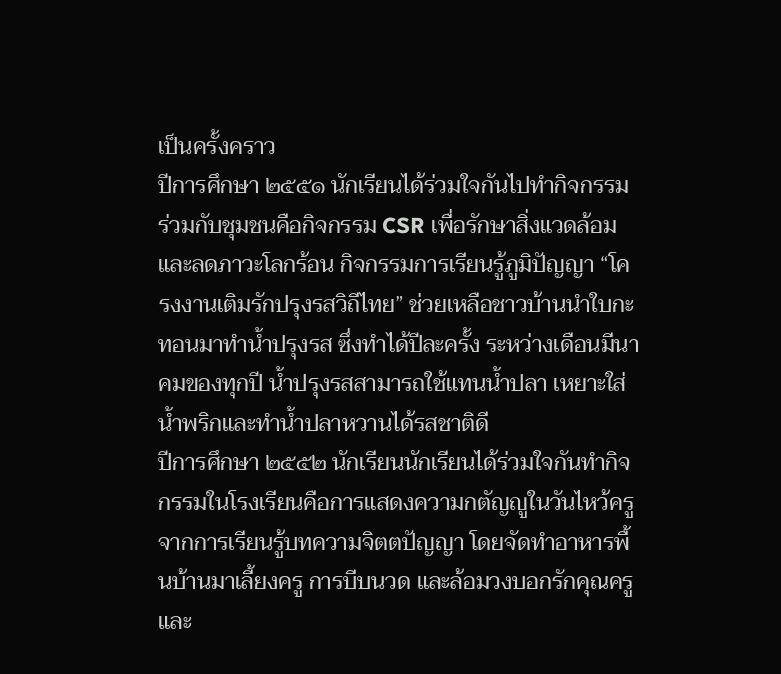เป็นครั้งคราว
ปีการศึกษา ๒๕๕๑ นักเรียนได้ร่วมใจกันไปทำกิจกรรมร่วมกับชุมชนคือกิจกรรม CSR เพื่อรักษาสิ่งแวดล้อมและลดภาวะโลกร้อน กิจกรรมการเรียนรู้ภูมิปัญญา “โครงงานเติมรักปรุงรสวิถีไทย” ช่วยเหลือชาวบ้านนำใบกะทอนมาทำน้ำปรุงรส ซึ่งทำได้ปีละครั้ง ระหว่างเดือนมีนาคมของทุกปี น้ำปรุงรสสามารถใช้แทนน้ำปลา เหยาะใส่น้ำพริกและทำน้ำปลาหวานได้รสชาติดี
ปีการศึกษา ๒๕๕๒ นักเรียนนักเรียนได้ร่วมใจกันทำกิจกรรมในโรงเรียนคือการแสดงความกตัญญูในวันไหว้ครู จากการเรียนรู้บทความจิตตปัญญา โดยจัดทำอาหารพื้นบ้านมาเลี้ยงครู การบีบนวด และล้อมวงบอกรักคุณครู และ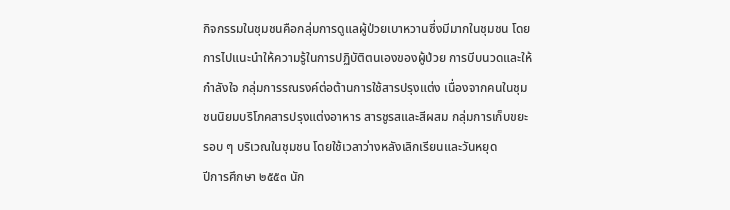กิจกรรมในชุมชนคือกลุ่มการดูแลผู้ป่วยเบาหวานซึ่งมีมากในชุมชน โดยการไปแนะนำให้ความรู้ในการปฏิบัติตนเองของผู้ป่วย การบีบนวดและให้กำลังใจ กลุ่มการรณรงค์ต่อต้านการใช้สารปรุงแต่ง เนื่องจากคนในชุมชนนิยมบริโภคสารปรุงแต่งอาหาร สารชูรสและสีผสม กลุ่มการเก็บขยะรอบ ๆ บริเวณในชุมชน โดยใช้เวลาว่างหลังเลิกเรียนและวันหยุด
ปีการศึกษา ๒๕๕๓ นัก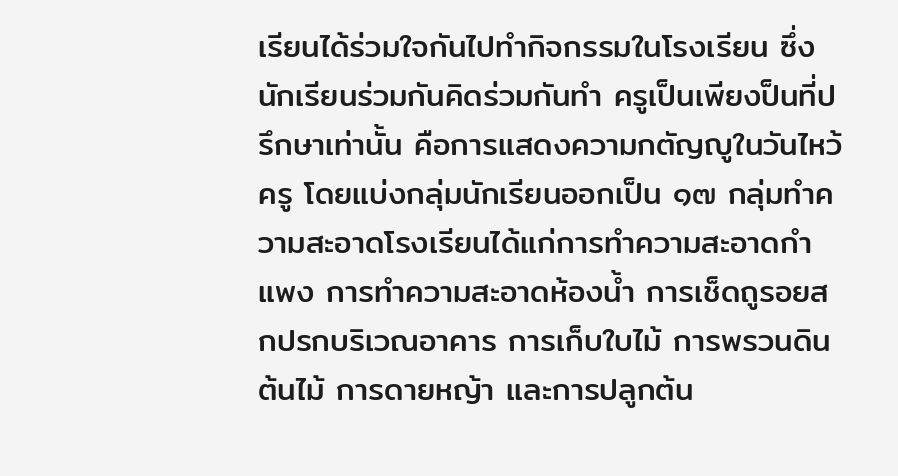เรียนได้ร่วมใจกันไปทำกิจกรรมในโรงเรียน ซึ่งนักเรียนร่วมกันคิดร่วมกันทำ ครูเป็นเพียงป็นที่ปรึกษาเท่านั้น คือการแสดงความกตัญญูในวันไหว้ครู โดยแบ่งกลุ่มนักเรียนออกเป็น ๑๗ กลุ่มทำความสะอาดโรงเรียนได้แก่การทำความสะอาดกำแพง การทำความสะอาดห้องน้ำ การเช็ดถูรอยสกปรกบริเวณอาคาร การเก็บใบไม้ การพรวนดินต้นไม้ การดายหญ้า และการปลูกต้น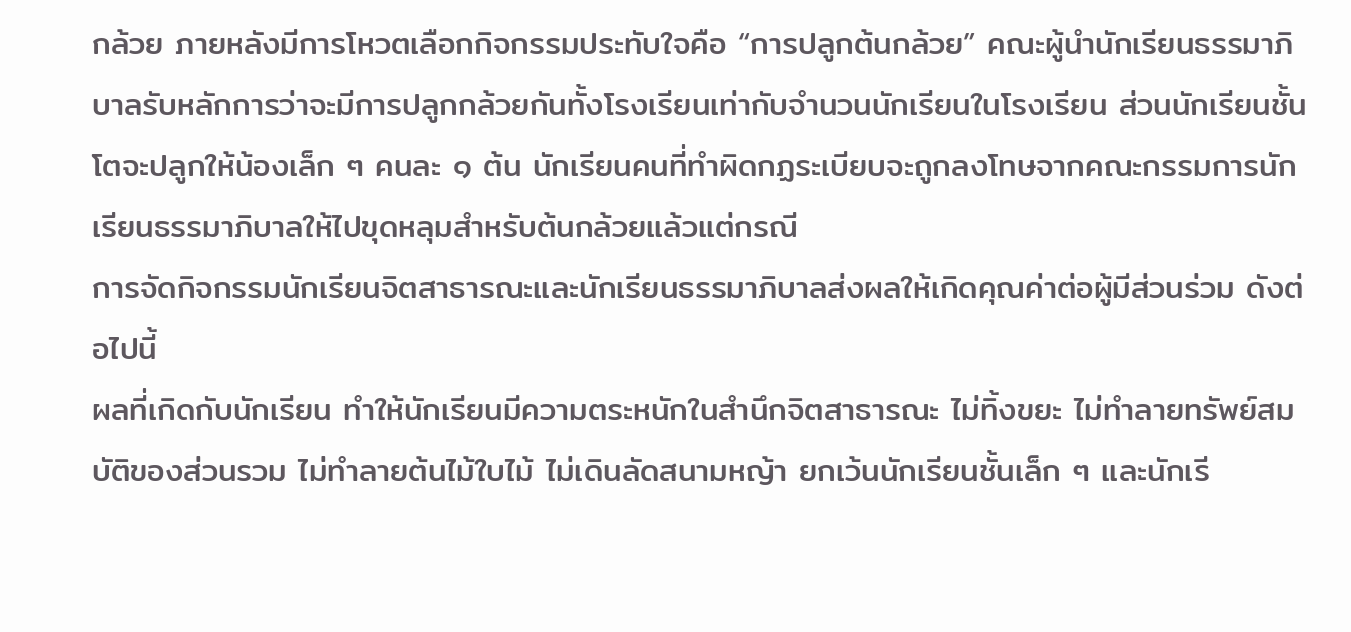กล้วย ภายหลังมีการโหวตเลือกกิจกรรมประทับใจคือ “การปลูกต้นกล้วย” คณะผู้นำนักเรียนธรรมาภิบาลรับหลักการว่าจะมีการปลูกกล้วยกันทั้งโรงเรียนเท่ากับจำนวนนักเรียนในโรงเรียน ส่วนนักเรียนชั้นโตจะปลูกให้น้องเล็ก ๆ คนละ ๑ ต้น นักเรียนคนที่ทำผิดกฏระเบียบจะถูกลงโทษจากคณะกรรมการนักเรียนธรรมาภิบาลให้ไปขุดหลุมสำหรับต้นกล้วยแล้วแต่กรณี
การจัดกิจกรรมนักเรียนจิตสาธารณะและนักเรียนธรรมาภิบาลส่งผลให้เกิดคุณค่าต่อผู้มีส่วนร่วม ดังต่อไปนี้
ผลที่เกิดกับนักเรียน ทำให้นักเรียนมีความตระหนักในสำนึกจิตสาธารณะ ไม่ทิ้งขยะ ไม่ทำลายทรัพย์สมบัติของส่วนรวม ไม่ทำลายต้นไม้ใบไม้ ไม่เดินลัดสนามหญ้า ยกเว้นนักเรียนชั้นเล็ก ๆ และนักเรี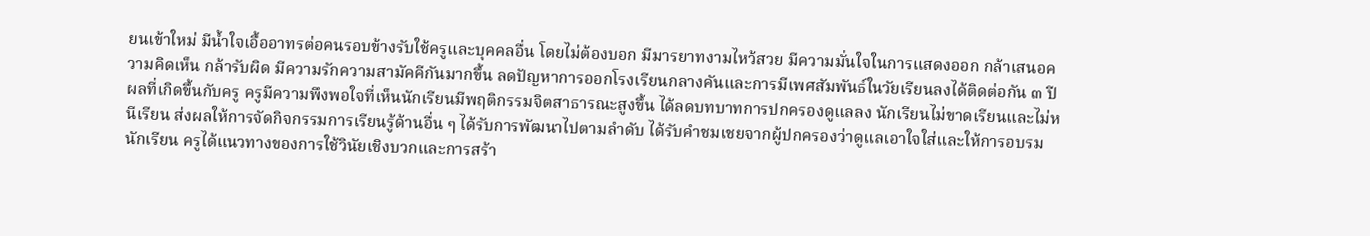ยนเข้าใหม่ มีน้ำใจเอื้ออาทรต่อคนรอบข้างรับใช้ครูและบุคคลอื่น โดยไม่ต้องบอก มีมารยาทงามไหว้สวย มีความมั่นใจในการแสดงออก กล้าเสนอความคิดเห็น กล้ารับผิด มีความรักความสามัคคีกันมากขึ้น ลดปัญหาการออกโรงเรียนกลางคันและการมีเพศสัมพันธ์ในวัยเรียนลงได้ติดต่อกัน ๓ ปี
ผลที่เกิดขึ้นกับครู ครูมีความพึงพอใจที่เห็นนักเรียนมีพฤติกรรมจิตสาธารณะสูงขึ้น ได้ลดบทบาทการปกครองดูแลลง นักเรียนไม่ขาดเรียนและไม่หนีเรียน ส่งผลให้การจัดกิจกรรมการเรียนรู้ด้านอื่น ๆ ได้รับการพัฒนาไปตามลำดับ ได้รับคำชมเชยจากผู้ปกครองว่าดูแลเอาใจใส่และให้การอบรมนักเรียน ครูได้แนวทางของการใช้วินัยเชิงบวกและการสร้า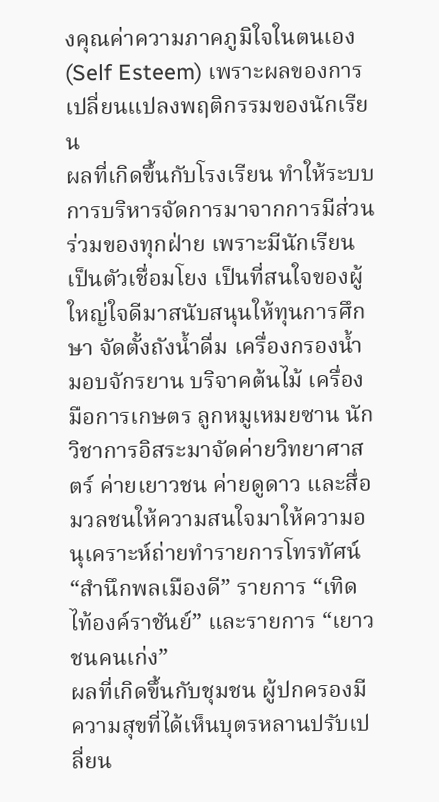งคุณค่าความภาคภูมิใจในตนเอง (Self Esteem) เพราะผลของการเปลี่ยนแปลงพฤติกรรมของนักเรียน
ผลที่เกิดขึ้นกับโรงเรียน ทำให้ระบบการบริหารจัดการมาจากการมีส่วนร่วมของทุกฝ่าย เพราะมีนักเรียนเป็นตัวเชื่อมโยง เป็นที่สนใจของผู้ใหญ่ใจดีมาสนับสนุนให้ทุนการศึกษา จัดตั้งถังน้ำดื่ม เครื่องกรองน้ำ มอบจักรยาน บริจาคต้นไม้ เครื่องมือการเกษตร ลูกหมูเหมยซาน นักวิชาการอิสระมาจัดค่ายวิทยาศาสตร์ ค่ายเยาวชน ค่ายดูดาว และสื่อมวลชนให้ความสนใจมาให้ความอนุเคราะห์ถ่ายทำรายการโทรทัศน์ “สำนึกพลเมืองดี” รายการ “เทิดไท้องค์ราชันย์” และรายการ “เยาวชนคนเก่ง”
ผลที่เกิดขึ้นกับชุมชน ผู้ปกครองมีความสุขที่ได้เห็นบุตรหลานปรับเปลี่ยน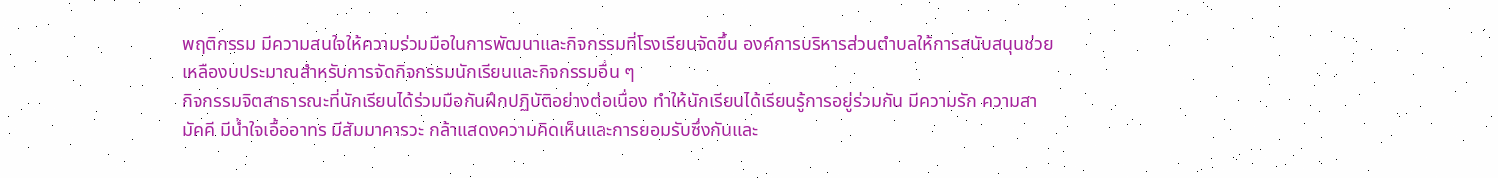พฤติกรรม มีความสนใจให้ความร่วมมือในการพัฒนาและกิจกรรมที่โรงเรียนจัดขึ้น องค์การบริหารส่วนตำบลให้การสนับสนุนช่วยเหลืองบประมาณสำหรับการจัดกิจกรรมนักเรียนและกิจกรรมอื่น ๆ
กิจกรรมจิตสาธารณะที่นักเรียนได้ร่วมมือกันฝึกปฏิบัติอย่างต่อเนื่อง ทำให้นักเรียนได้เรียนรู้การอยู่ร่วมกัน มีความรัก ความสามัคคี มีน้ำใจเอื้ออาทร มีสัมมาคารวะ กล้าแสดงความคิดเห็นและการยอมรับซึ่งกันและ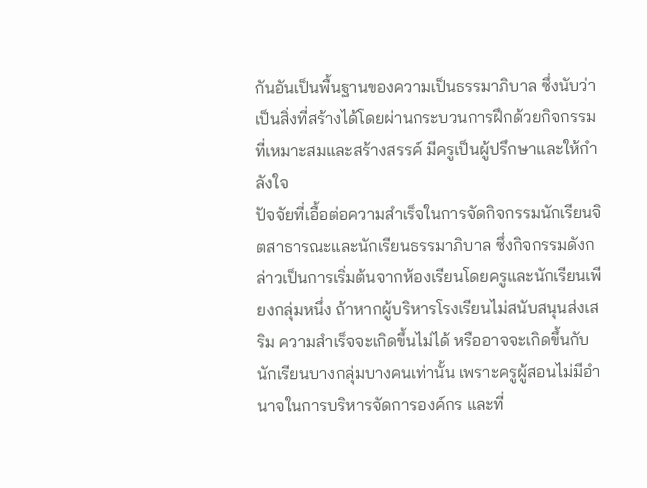กันอันเป็นพื้นฐานของความเป็นธรรมาภิบาล ซึ่งนับว่าเป็นสิ่งที่สร้างได้โดยผ่านกระบวนการฝึกด้วยกิจกรรมที่เหมาะสมและสร้างสรรค์ มีครูเป็นผู้ปรึกษาและให้กำลังใจ
ปัจจัยที่เอื้อต่อความสำเร็จในการจัดกิจกรรมนักเรียนจิตสาธารณะและนักเรียนธรรมาภิบาล ซึ่งกิจกรรมดังกล่าวเป็นการเริ่มต้นจากห้องเรียนโดยครูและนักเรียนเพียงกลุ่มหนึ่ง ถ้าหากผู้บริหารโรงเรียนไม่สนับสนุนส่งเสริม ความสำเร็จจะเกิดขึ้นไม่ได้ หรืออาจจะเกิดขึ้นกับนักเรียนบางกลุ่มบางคนเท่านั้น เพราะครูผู้สอนไม่มีอำนาจในการบริหารจัดการองค์กร และที่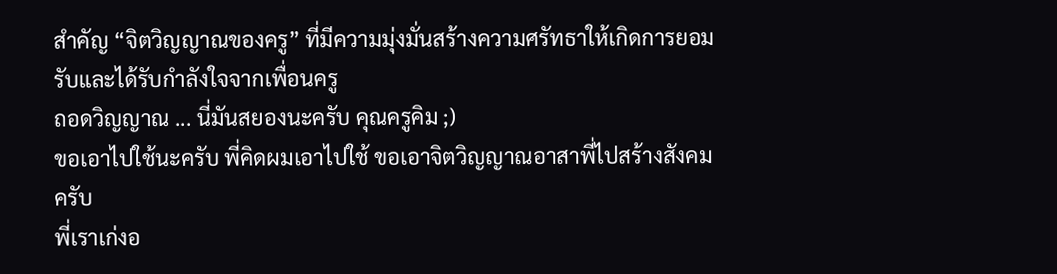สำคัญ “จิตวิญญาณของครู” ที่มีความมุ่งมั่นสร้างความศรัทธาให้เกิดการยอมรับและได้รับกำลังใจจากเพื่อนครู
ถอดวิญญาณ ... นี่มันสยองนะครับ คุณครูคิม ;)
ขอเอาไปใช้นะครับ พี่คิดผมเอาไปใช้ ขอเอาจิตวิญญาณอาสาพี่ไปสร้างสังคมครับ
พี่เราเก่งอ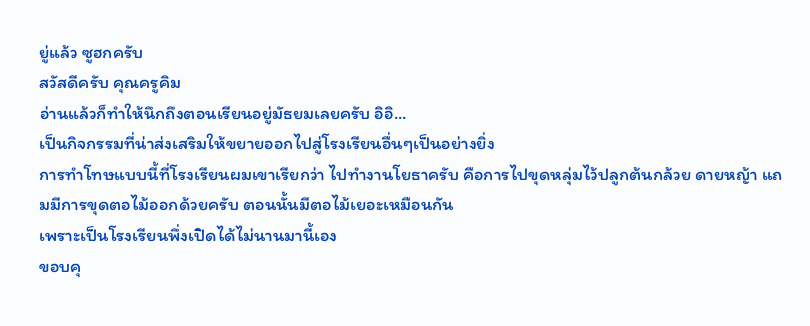ยู่แล้ว ซูฮกครับ
สวัสดีครับ คุณครูคิม
อ่านแล้วก็ทำให้นึกถึงตอนเรียนอยู่มัธยมเลยครับ อิอิ...
เป็นกิจกรรมที่น่าส่งเสริมให้ขยายออกไปสู่โรงเรียนอื่นๆเป็นอย่างยิ่ง
การทำโทษแบบนี้ที่โรงเรียนผมเขาเรียกว่า ไปทำงานโยธาครับ คือการไปขุดหลุ่มไว้ปลูกต้นกล้วย ดายหญ้า แถมมีการขุดตอไม้ออกด้วยครับ ตอนนั้นมีตอไม้เยอะเหมือนกัน
เพราะเป็นโรงเรียนพึ่งเปิดได้ไม่นานมานี้เอง
ขอบคุ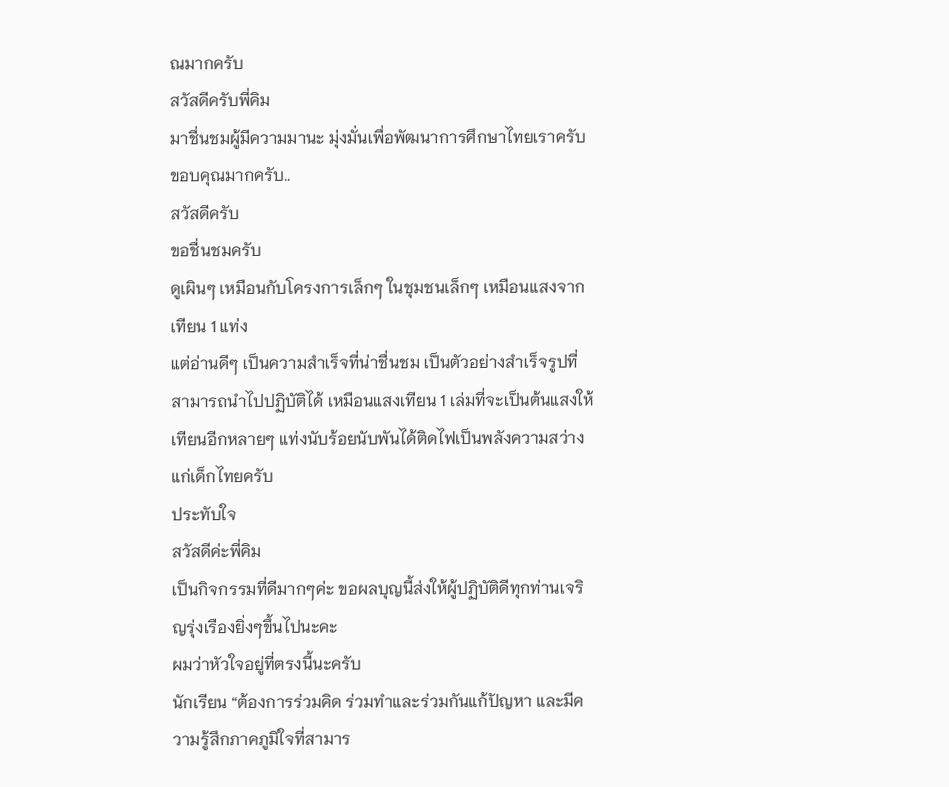ณมากครับ
สวัสดีครับพี่คิม
มาชื่นชมผู้มีความมานะ มุ่งมั่นเพื่อพัฒนาการศึกษาไทยเราครับ
ขอบคุณมากครับ..
สวัสดีครับ
ขอชื่นชมครับ
ดูเผินๆ เหมือนกับโครงการเล็กๆ ในชุมชนเล็กๆ เหมือนแสงจากเทียน 1 แท่ง
แต่อ่านดีๆ เป็นความสำเร็จที่น่าชื่นชม เป็นตัวอย่างสำเร็จรูปที่สามารถนำไปปฏิบัติได้ เหมือนแสงเทียน 1 เล่มที่จะเป็นต้นแสงให้เทียนอีกหลายๆ แท่งนับร้อยนับพันได้ติดไฟเป็นพลังความสว่างแก่เด็กไทยครับ
ประทับใจ
สวัสดีค่ะพี่คิม
เป็นกิจกรรมที่ดีมากๆค่ะ ขอผลบุญนี้ส่งให้ผู้ปฏิบัติดีทุกท่านเจริญรุ่งเรืองยิ่งๆขึ้นไปนะคะ
ผมว่าหัวใจอยู่ที่ตรงนี้นะครับ
นักเรียน “ต้องการร่วมคิด ร่วมทำและร่วมกันแก้ปัญหา และมีความรู้สึกภาคภูมิใจที่สามาร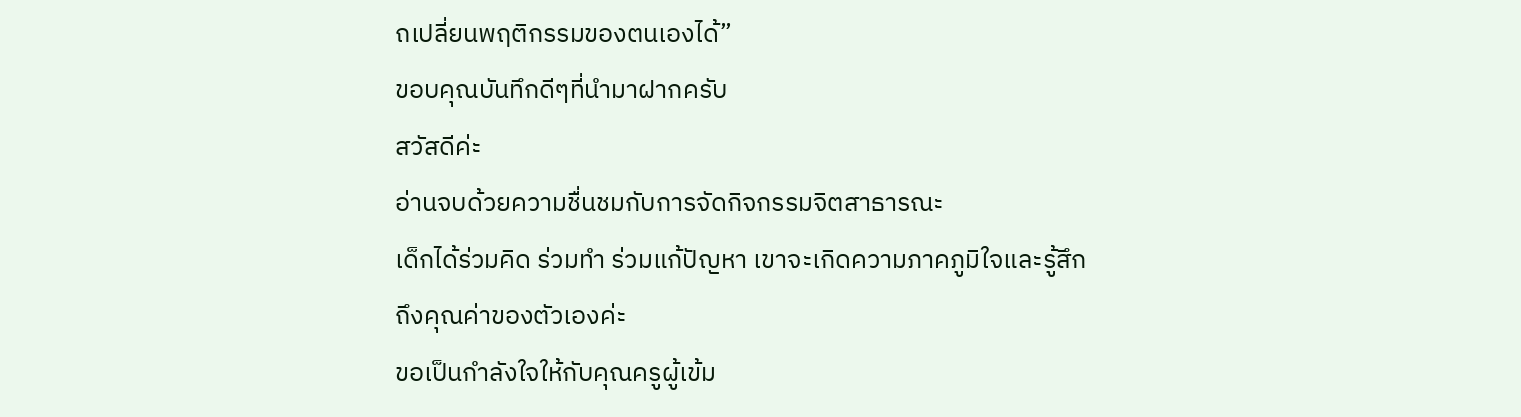ถเปลี่ยนพฤติกรรมของตนเองได้”
ขอบคุณบันทึกดีๆที่นำมาฝากครับ
สวัสดีค่ะ
อ่านจบด้วยความชื่นชมกับการจัดกิจกรรมจิตสาธารณะ
เด็กได้ร่วมคิด ร่วมทำ ร่วมแก้ปัญหา เขาจะเกิดความภาคภูมิใจและรู้สึกถึงคุณค่าของตัวเองค่ะ
ขอเป็นกำลังใจให้กับคุณครูผู้เข้ม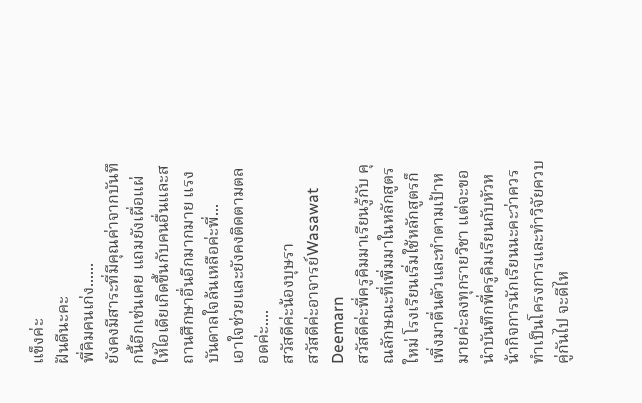แข็งค่ะ
ฝันดีนะคะ
พี่คิมคนเก่ง......
ยังคงมีสาระที่มีคุณค่าจากบันทึกนี้อีกเช่นเคย แถมยังเผื่อแผ่ให้ไอเดียเกิดขึ้นกับคนอื่นและสถานศึกษาอื่นอีกมากมาย แรงบันดาลใจล้นเหลือค่ะพี่...
เอาใจช่วยและยังคงติดตามตลอดค่ะ....
สวัสดีค่ะน้องบุษรา
สวัสดีค่ะอาจารย์Wasawat Deemarn
สวัสดีค่ะพี่ครูคิมมาเรียนรู้กับ คุณลักษณะที่เพิ่มมาในหลักสูตรใหม่ โรงเรียนเริ่มใช้หลักสูตรก็เพิ่งมาตื่นตัวและทำตามเป้าหมายค่ะลงทุกรายวิชา แต่จะขอนำบันทึกพี่ครูคิมเรียนกับหัวหน้ากิจการนักเรียนนะคะว่าควรทำเป็นโครงการและทำวิจัยควบคู่กันไป จะดีไห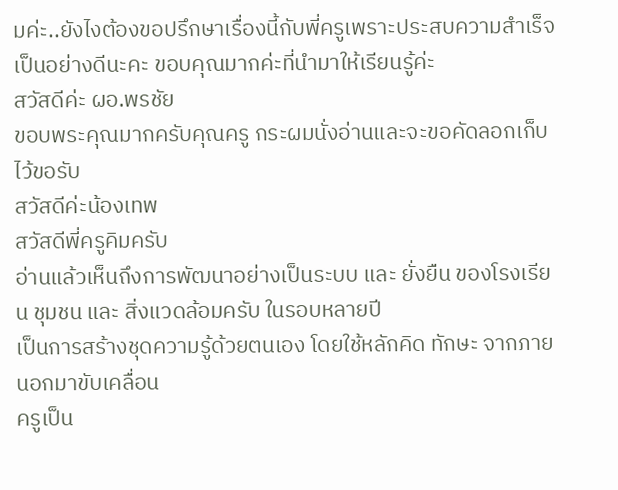มค่ะ..ยังไงต้องขอปรึกษาเรื่องนี้กับพี่ครูเพราะประสบความสำเร็จเป็นอย่างดีนะคะ ขอบคุณมากค่ะที่นำมาให้เรียนรู้ค่ะ
สวัสดีค่ะ ผอ.พรชัย
ขอบพระคุณมากครับคุณครู กระผมนั่งอ่านและจะขอคัดลอกเก็บไว้ขอรับ
สวัสดีค่ะน้องเทพ
สวัสดีพี่ครูคิมครับ
อ่านแล้วเห็นถึงการพัฒนาอย่างเป็นระบบ และ ยั่งยืน ของโรงเรียน ชุมชน และ สิ่งแวดล้อมครับ ในรอบหลายปี
เป็นการสร้างชุดความรู้ด้วยตนเอง โดยใช้หลักคิด ทักษะ จากภายนอกมาขับเคลื่อน
ครูเป็น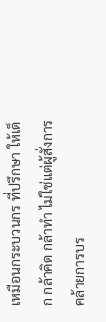เหมือนกระบวนกร ที่ปรึกษา ให้เด็ก กล้าคิด กล้าทำ ไม่ใช่แต่ผู้สั่งการ
คล้ายการบร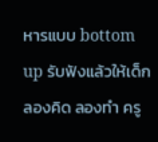หารแบบ bottom up รับฟังแล้วให้เด็กลองคิด ลองทำ ครู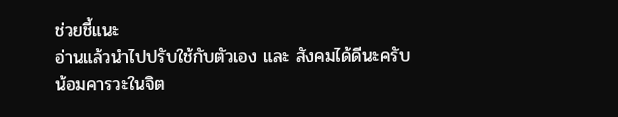ช่วยชี้แนะ
อ่านแล้วนำไปปรับใช้กับตัวเอง และ สังคมได้ดีนะครับ
น้อมคารวะในจิต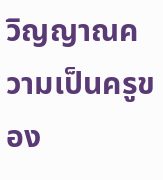วิญญาณความเป็นครูของ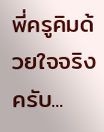พี่ครูคิมด้วยใจจริงครับ...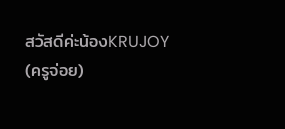สวัสดีค่ะน้องKRUJOY (ครูจ่อย)